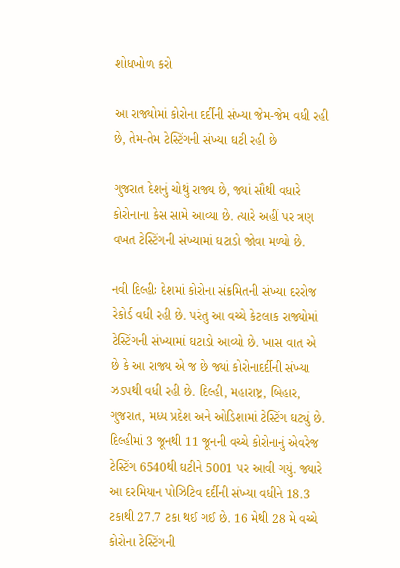શોધખોળ કરો

આ રાજ્યોમાં કોરોના દર્દીની સંખ્યા જેમ-જેમ વધી રહી છે, તેમ-તેમ ટેસ્ટિંગની સંખ્યા ઘટી રહી છે

ગુજરાત દેશનું ચોથું રાજ્ય છે, જ્યાં સૌથી વધારે કોરોનાના કેસ સામે આવ્યા છે. ત્યારે અહીં પર ત્રણ વખત ટેસ્ટિંગની સંખ્યામાં ઘટાડો જોવા મળ્યો છે.

નવી દિલ્હીઃ દેશમાં કોરોના સંક્રમિતની સંખ્યા દરરોજ રેકોર્ડ વધી રહી છે. પરંતુ આ વચ્ચે કેટલાક રાજ્યોમાં ટેસ્ટિંગની સંખ્યામાં ઘટાડો આવ્યો છે. ખાસ વાત એ છે કે આ રાજ્ય એ જ છે જ્યાં કોરોનાદર્દીની સંખ્યા ઝડપથી વધી રહી છે. દિલ્હી, મહારાષ્ટ્ર, બિહાર, ગુજરાત, મધ્ય પ્રદેશ અને ઓડિશામાં ટેસ્ટિંગ ઘટ્યું છે. દિલ્હીમાં 3 જૂનથી 11 જૂનની વચ્ચે કોરોનાનું એવરેજ ટેસ્ટિંગ 6540થી ઘટીને 5001 પર આવી ગયું. જ્યારે આ દરમિયાન પોઝિટિવ દર્દીની સંખ્યા વધીને 18.3 ટકાથી 27.7 ટકા થઈ ગઈ છે. 16 મેથી 28 મે વચ્ચે કોરોના ટેસ્ટિંગની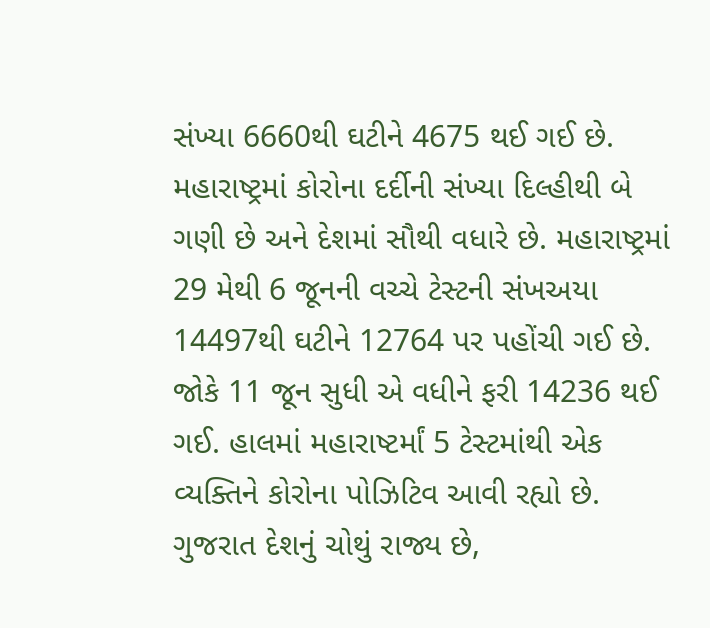સંખ્યા 6660થી ઘટીને 4675 થઈ ગઈ છે. મહારાષ્ટ્રમાં કોરોના દર્દીની સંખ્યા દિલ્હીથી બે ગણી છે અને દેશમાં સૌથી વધારે છે. મહારાષ્ટ્રમાં 29 મેથી 6 જૂનની વચ્ચે ટેસ્ટની સંખઅયા 14497થી ઘટીને 12764 પર પહોંચી ગઈ છે. જોકે 11 જૂન સુધી એ વધીને ફરી 14236 થઈ ગઈ. હાલમાં મહારાષ્ટર્માં 5 ટેસ્ટમાંથી એક વ્યક્તિને કોરોના પોઝિટિવ આવી રહ્યો છે. ગુજરાત દેશનું ચોથું રાજ્ય છે,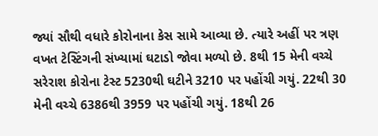જ્યાં સૌથી વધારે કોરોનાના કેસ સામે આવ્યા છે. ત્યારે અહીં પર ત્રણ વખત ટેસ્ટિંગની સંખ્યામાં ઘટાડો જોવા મળ્યો છે. 8થી 15 મેની વચ્ચે સરેરાશ કોરોના ટેસ્ટ 5230થી ઘટીને 3210 પર પહોંચી ગયું. 22થી 30 મેની વચ્ચે 6386થી 3959 પર પહોંચી ગયું. 18થી 26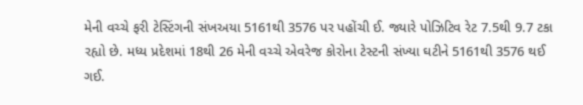મેની વચ્ચે ફરી ટેસ્ટિંગની સંખઅયા 5161થી 3576 પર પહોંચી ઈ. જ્યારે પોઝિટિવ રેટ 7.5થી 9.7 ટકા રહ્યો છે. મધ્ય પ્રદેશમાં 18થી 26 મેની વચ્ચે એવરેજ કોરોના ટેસ્ટની સંખ્યા ઘટીને 5161થી 3576 થઈ ગઈ.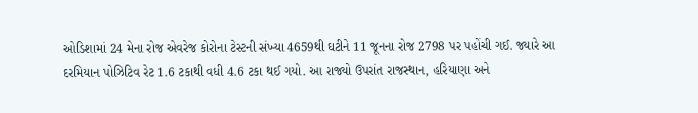ઓડિશામાં 24 મેના રોજ એવરેજ કોરોના ટેસ્ટની સંખ્યા 4659થી ઘટીને 11 જૂનના રોજ 2798 પર પહોંચી ગઈ. જ્યારે આ દરમિયાન પોઝિટિવ રેટ 1.6 ટકાથી વધી 4.6 ટકા થઈ ગયો. આ રાજ્યો ઉપરાંત રાજસ્થાન, હરિયાણા અને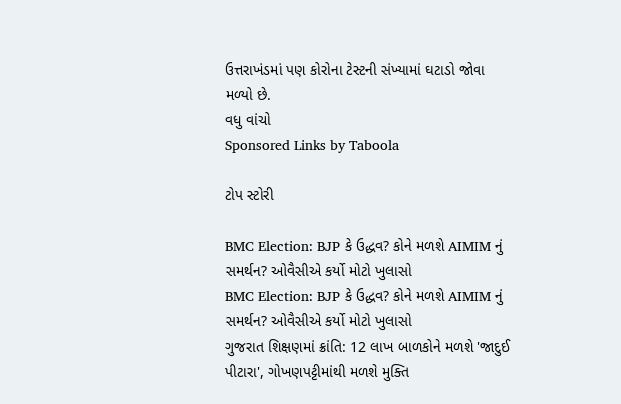ઉત્તરાખંડમાં પણ કોરોના ટેસ્ટની સંખ્યામાં ઘટાડો જોવા મળ્યો છે.
વધુ વાંચો
Sponsored Links by Taboola

ટોપ સ્ટોરી

BMC Election: BJP કે ઉદ્ધવ? કોને મળશે AIMIM નું સમર્થન? ઓવૈસીએ કર્યો મોટો ખુલાસો
BMC Election: BJP કે ઉદ્ધવ? કોને મળશે AIMIM નું સમર્થન? ઓવૈસીએ કર્યો મોટો ખુલાસો
ગુજરાત શિક્ષણમાં ક્રાંતિ: 12 લાખ બાળકોને મળશે 'જાદુઈ પીટારા', ગોખણપટ્ટીમાંથી મળશે મુક્તિ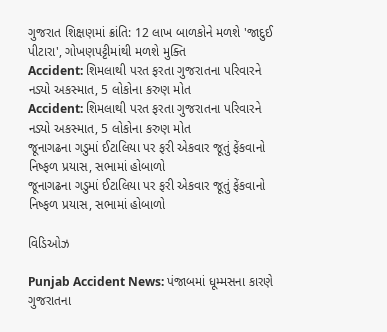ગુજરાત શિક્ષણમાં ક્રાંતિ: 12 લાખ બાળકોને મળશે 'જાદુઈ પીટારા', ગોખણપટ્ટીમાંથી મળશે મુક્તિ
Accident: શિમલાથી પરત ફરતા ગુજરાતના પરિવારને નડ્યો અકસ્માત, 5 લોકોના કરુણ મોત
Accident: શિમલાથી પરત ફરતા ગુજરાતના પરિવારને નડ્યો અકસ્માત, 5 લોકોના કરુણ મોત
જૂનાગઢના ગડુમાં ઈટાલિયા પર ફરી એકવાર જૂતું ફેંકવાનો નિષ્ફળ પ્રયાસ, સભામાં હોબાળો
જૂનાગઢના ગડુમાં ઈટાલિયા પર ફરી એકવાર જૂતું ફેંકવાનો નિષ્ફળ પ્રયાસ, સભામાં હોબાળો

વિડિઓઝ

Punjab Accident News: પંજાબમાં ધૂમ્મસના કારણે ગુજરાતના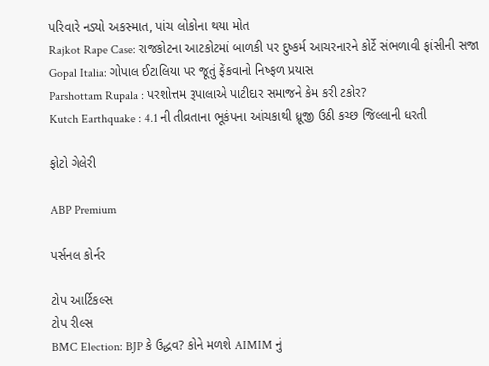પરિવારે નડ્યો અકસ્માત, પાંચ લોકોના થયા મોત
Rajkot Rape Case: રાજકોટના આટકોટમાં બાળકી પર દુષ્કર્મ આચરનારને કોર્ટે સંભળાવી ફાંસીની સજા
Gopal Italia: ગોપાલ ઈટાલિયા પર જૂતું ફેંકવાનો નિષ્ફળ પ્રયાસ
Parshottam Rupala : પરશોત્તમ રૂપાલાએ પાટીદાર સમાજને કેમ કરી ટકોર?
Kutch Earthquake : 4.1 ની તીવ્રતાના ભૂકંપના આંચકાથી ધ્રૂજી ઉઠી કચ્છ જિલ્લાની ધરતી

ફોટો ગેલેરી

ABP Premium

પર્સનલ કોર્નર

ટોપ આર્ટિકલ્સ
ટોપ રીલ્સ
BMC Election: BJP કે ઉદ્ધવ? કોને મળશે AIMIM નું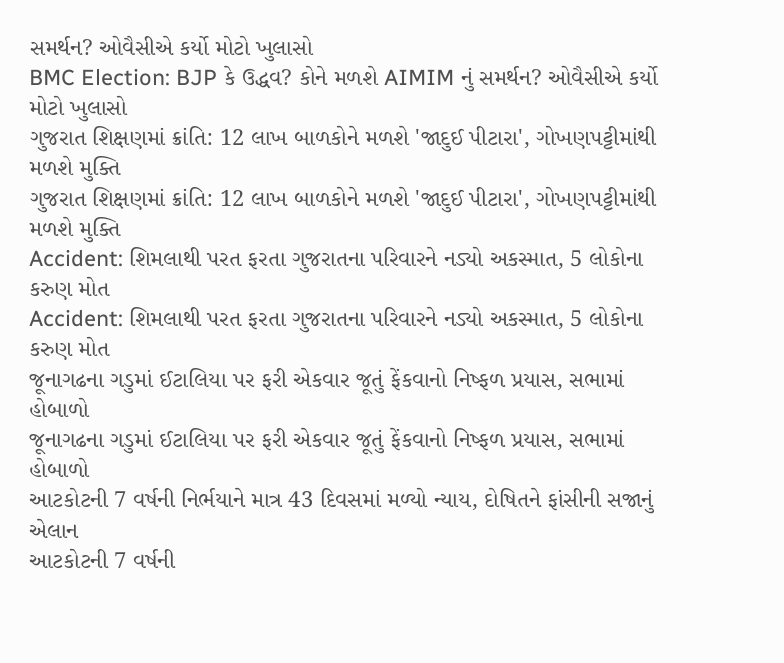સમર્થન? ઓવૈસીએ કર્યો મોટો ખુલાસો
BMC Election: BJP કે ઉદ્ધવ? કોને મળશે AIMIM નું સમર્થન? ઓવૈસીએ કર્યો મોટો ખુલાસો
ગુજરાત શિક્ષણમાં ક્રાંતિ: 12 લાખ બાળકોને મળશે 'જાદુઈ પીટારા', ગોખણપટ્ટીમાંથી મળશે મુક્તિ
ગુજરાત શિક્ષણમાં ક્રાંતિ: 12 લાખ બાળકોને મળશે 'જાદુઈ પીટારા', ગોખણપટ્ટીમાંથી મળશે મુક્તિ
Accident: શિમલાથી પરત ફરતા ગુજરાતના પરિવારને નડ્યો અકસ્માત, 5 લોકોના કરુણ મોત
Accident: શિમલાથી પરત ફરતા ગુજરાતના પરિવારને નડ્યો અકસ્માત, 5 લોકોના કરુણ મોત
જૂનાગઢના ગડુમાં ઈટાલિયા પર ફરી એકવાર જૂતું ફેંકવાનો નિષ્ફળ પ્રયાસ, સભામાં હોબાળો
જૂનાગઢના ગડુમાં ઈટાલિયા પર ફરી એકવાર જૂતું ફેંકવાનો નિષ્ફળ પ્રયાસ, સભામાં હોબાળો
આટકોટની 7 વર્ષની નિર્ભયાને માત્ર 43 દિવસમાં મળ્યો ન્યાય, દોષિતને ફાંસીની સજાનું એલાન
આટકોટની 7 વર્ષની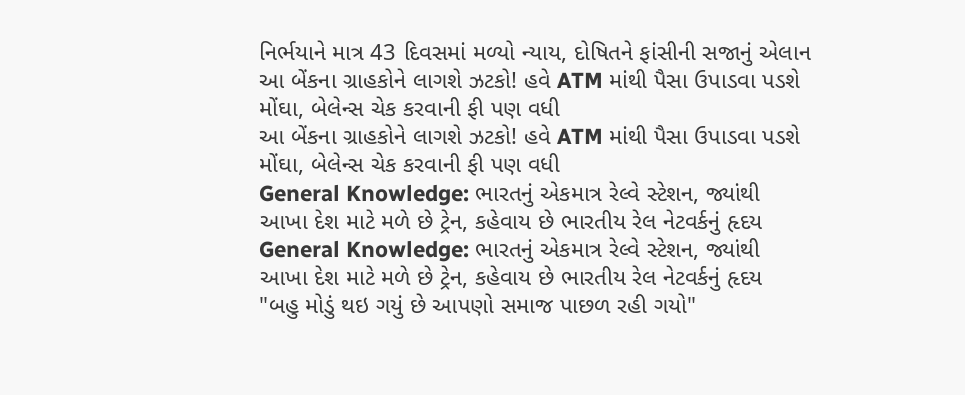નિર્ભયાને માત્ર 43 દિવસમાં મળ્યો ન્યાય, દોષિતને ફાંસીની સજાનું એલાન
આ બેંકના ગ્રાહકોને લાગશે ઝટકો! હવે ATM માંથી પૈસા ઉપાડવા પડશે મોંઘા, બેલેન્સ ચેક કરવાની ફી પણ વધી
આ બેંકના ગ્રાહકોને લાગશે ઝટકો! હવે ATM માંથી પૈસા ઉપાડવા પડશે મોંઘા, બેલેન્સ ચેક કરવાની ફી પણ વધી
General Knowledge: ભારતનું એકમાત્ર રેલ્વે સ્ટેશન, જ્યાંથી આખા દેશ માટે મળે છે ટ્રેન, કહેવાય છે ભારતીય રેલ નેટવર્કનું હૃદય
General Knowledge: ભારતનું એકમાત્ર રેલ્વે સ્ટેશન, જ્યાંથી આખા દેશ માટે મળે છે ટ્રેન, કહેવાય છે ભારતીય રેલ નેટવર્કનું હૃદય
"બહુ મોડું થઇ ગયું છે આપણો સમાજ પાછળ રહી ગયો"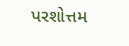પરશોત્તમ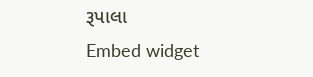રૂપાલા
Embed widget